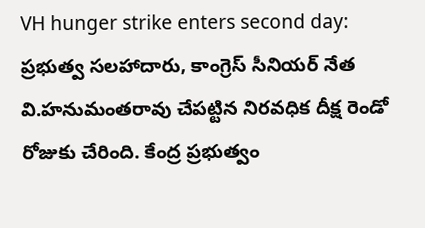VH hunger strike enters second day: ప్రభుత్వ సలహాదారు, కాంగ్రెస్ సీనియర్ నేత వి.హనుమంతరావు చేపట్టిన నిరవధిక దీక్ష రెండో రోజుకు చేరింది. కేంద్ర ప్రభుత్వం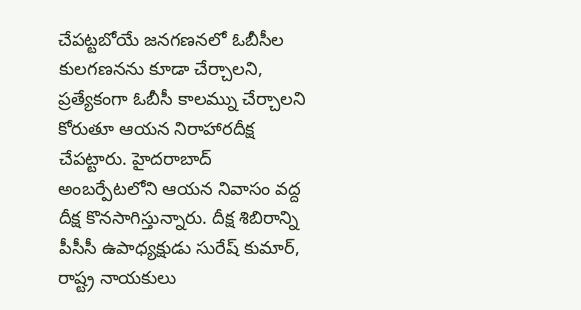చేపట్టబోయే జనగణనలో ఓబీసీల కులగణనను కూడా చేర్చాలని, ప్రత్యేకంగా ఓబీసీ కాలమ్ను చేర్చాలని కోరుతూ ఆయన నిరాహారదీక్ష చేపట్టారు. హైదరాబాద్ అంబర్పేటలోని ఆయన నివాసం వద్ద దీక్ష కొనసాగిస్తున్నారు. దీక్ష శిబిరాన్ని పీసీసీ ఉపాధ్యక్షుడు సురేష్ కుమార్, రాష్ట్ర నాయకులు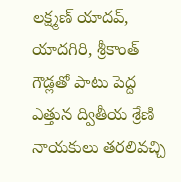లక్ష్మణ్ యాదవ్, యాదగిరి, శ్రీకాంత్ గౌడ్లతో పాటు పెద్ద ఎత్తున ద్వితీయ శ్రేణి నాయకులు తరలివచ్చి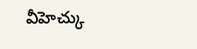వీహెచ్కు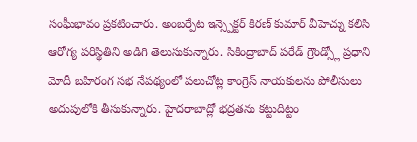సంఘీభావం ప్రకటించారు. అంబర్పేట ఇన్స్పెక్టర్ కిరణ్ కుమార్ వీహెచ్ను కలిసి ఆరోగ్య పరిస్థితిని అడిగి తెలుసుకున్నారు. సికింద్రాబాద్ పరేడ్ గ్రౌండ్స్లో ప్రధాని మోదీ బహిరంగ సభ నేపథ్యంలో పలుచోట్ల కాంగ్రెస్ నాయకులను పోలీసులు అదుపులోకి తీసుకున్నారు. హైదరాబాద్లో భద్రతను కట్టుదిట్టం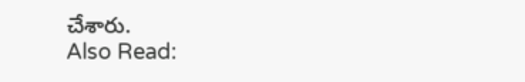చేశారు.
Also Read: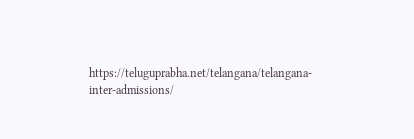https://teluguprabha.net/telangana/telangana-inter-admissions/